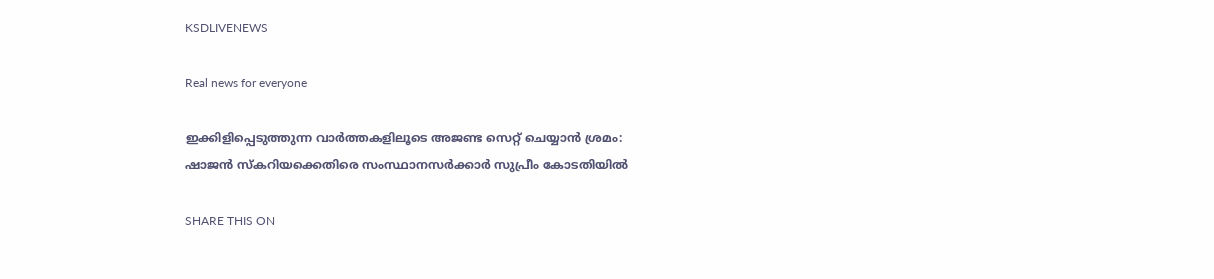KSDLIVENEWS

Real news for everyone

ഇക്കിളിപ്പെടുത്തുന്ന വാര്‍ത്തകളിലൂടെ അജണ്ട സെറ്റ് ചെയ്യാൻ ശ്രമം: ഷാജൻ സ്‌കറിയക്കെതിരെ സംസ്ഥാനസര്‍ക്കാര്‍ സുപ്രീം കോടതിയിൽ

SHARE THIS ON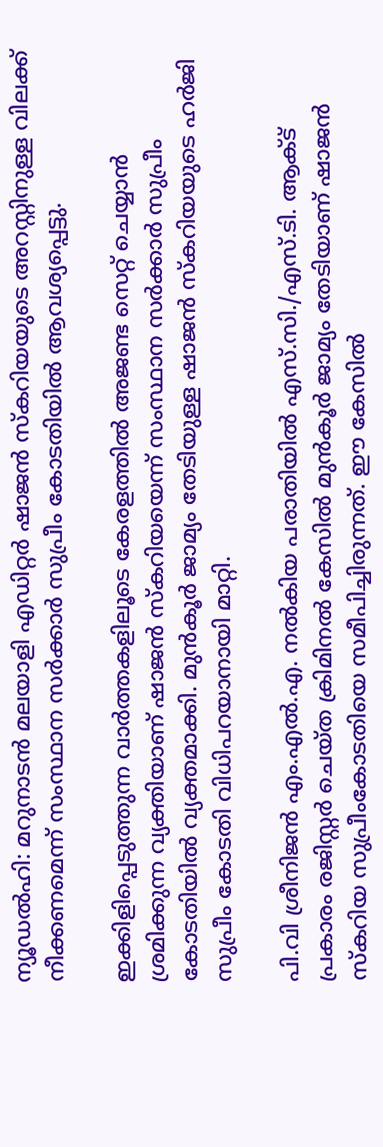ന്യൂഡല്‍ഹി: മറുനാടൻ മലയാളി എഡിറ്റർ ഷാജൻ സ്കറിയയുടെ അറസ്റ്റിനുള്ള വിലക്ക് നീക്കണമെന്ന് സംസ്ഥാന സർക്കാർ സുപ്രീം കോടതിയില്‍ ആവശ്യപ്പെട്ടു.

ഇക്കിളിപ്പെടുത്തുന്ന വാർത്തകളിലൂടെ കേരളത്തില്‍ അജണ്ട സെറ്റ് ചെയ്യാൻ ശ്രമിക്കുന്ന വ്യക്തിയാണ് ഷാജൻ സ്കറിയയെന്ന് സംസ്ഥാന സർക്കാർ സുപ്രീം കോടതിയില്‍ വ്യക്തമാക്കി. മുൻകൂർ ജാമ്യം തേടിയുള്ള ഷാജൻ സ്കറിയയുടെ ഹർജി സുപ്രീം കോടതി വിധിപറയാനായി മാറ്റി.

പി.വി ശ്രീനിജൻ എം.എല്‍.എ. നല്‍കിയ പരാതിയില്‍ എസ്.സി./എസ്.ടി. ആക്‌ട് പ്രകാരം രജിസ്റ്റർ ചെയ്ത ക്രിമിനല്‍ കേസില്‍ മുൻകൂർ ജാമ്യം തേടിയാണ് ഷാജൻ സ്കറിയ സുപ്രീംകോടതിയെ സമീപിച്ചിരുന്നത്. ഈ കേസില്‍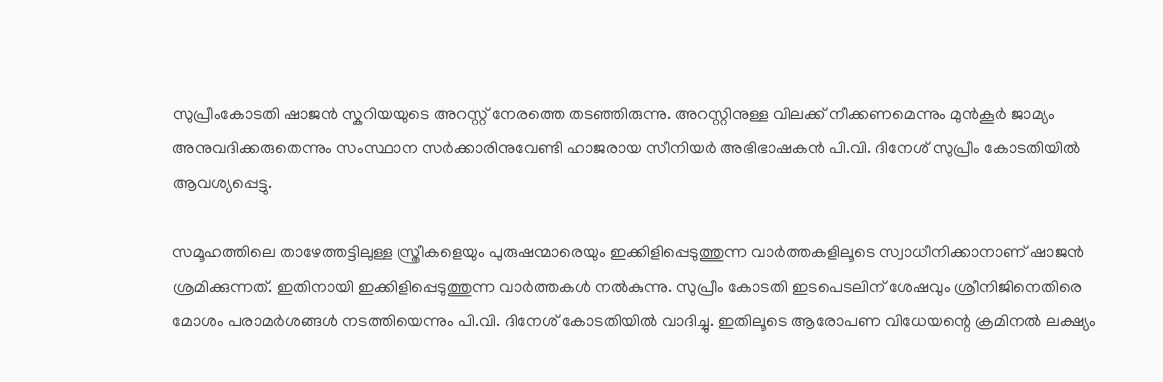സുപ്രീംകോടതി ഷാജൻ സ്കറിയയുടെ അറസ്റ്റ് നേരത്തെ തടഞ്ഞിരുന്നു. അറസ്റ്റിനുള്ള വിലക്ക് നീക്കണമെന്നും മുൻകൂർ ജാമ്യം അനുവദിക്കരുതെന്നും സംസ്ഥാന സർക്കാരിനുവേണ്ടി ഹാജരായ സീനിയർ അഭിഭാഷകൻ പി.വി. ദിനേശ് സുപ്രീം കോടതിയില്‍ ആവശ്യപ്പെട്ടു.

സമൂഹത്തിലെ താഴേത്തട്ടിലുള്ള സ്ത്രീകളെയും പുരുഷന്മാരെയും ഇക്കിളിപ്പെടുത്തുന്ന വാർത്തകളിലൂടെ സ്വാധീനിക്കാനാണ് ഷാജൻ ശ്രമിക്കുന്നത്. ഇതിനായി ഇക്കിളിപ്പെടുത്തുന്ന വാർത്തകള്‍ നല്‍കുന്നു. സുപ്രീം കോടതി ഇടപെടലിന് ശേഷവും ശ്രീനിജിനെതിരെ മോശം പരാമർശങ്ങള്‍ നടത്തിയെന്നും പി.വി. ദിനേശ് കോടതിയില്‍ വാദിച്ചു. ഇതിലൂടെ ആരോപണ വിധേയന്റെ ക്രമിനല്‍ ലക്ഷ്യം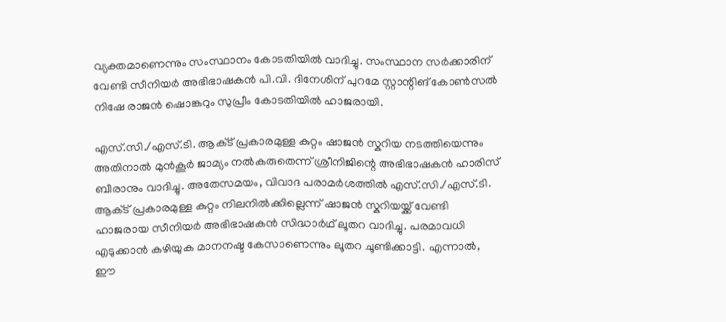വ്യക്തമാണെന്നും സംസ്ഥാനം കോടതിയില്‍ വാദിച്ചു. സംസ്ഥാന സർക്കാരിന് വേണ്ടി സീനിയർ അഭിഭാഷകൻ പി.വി. ദിനേശിന് പുറമേ സ്റ്റാന്റിങ് കോണ്‍സല്‍ നിഷേ രാജൻ ഷൊങ്കറും സുപ്രീം കോടതിയില്‍ ഹാജരായി.

എസ്.സി./എസ്.ടി. ആക്‌ട് പ്രകാരമുള്ള കുറ്റം ഷാജൻ സ്കറിയ നടത്തിയെന്നും അതിനാല്‍ മുൻകൂർ ജാമ്യം നല്‍കരുതെന്ന് ശ്രീനിജിന്റെ അഭിഭാഷകൻ ഹാരിസ് ബീരാനും വാദിച്ചു. അതേസമയം, വിവാദ പരാമർശത്തില്‍ എസ്.സി./എസ്.ടി. ആക്‌ട് പ്രകാരമുള്ള കുറ്റം നിലനില്‍ക്കില്ലെന്ന് ഷാജൻ സ്കറിയയ്ക്ക് വേണ്ടി ഹാജരായ സീനിയർ അഭിഭാഷകൻ സിദ്ധാർഥ് ലൂതറ വാദിച്ചു. പരമാവധി എടുക്കാൻ കഴിയുക മാനനഷ്ട കേസാണെന്നും ലൂതറ ചൂണ്ടിക്കാട്ടി. എന്നാല്‍, ഈ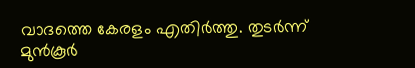വാദത്തെ കേരളം എതിർത്തു. തുടർന്ന് മുൻകൂർ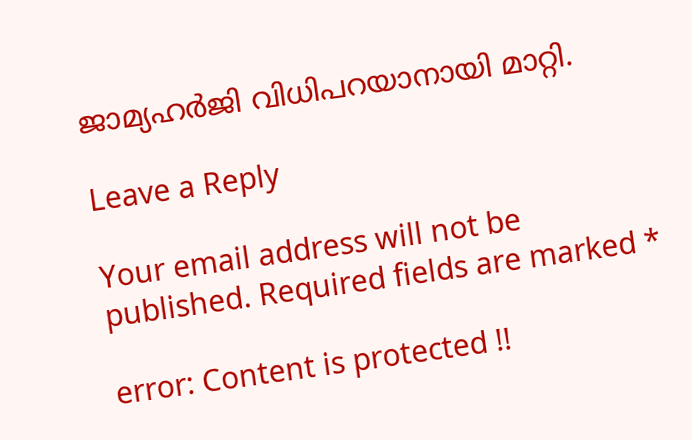ജാമ്യഹർജി വിധിപറയാനായി മാറ്റി.

Leave a Reply

Your email address will not be published. Required fields are marked *

error: Content is protected !!